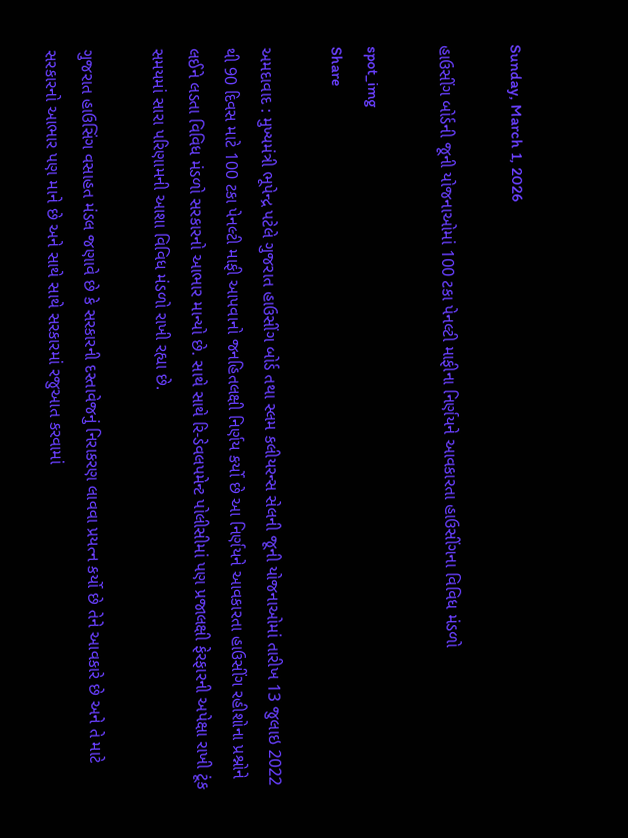Sunday, March 1, 2026

હાઉસીંગ બોર્ડની જૂની યોજનાઓમાં 100 ટકા પેનલ્ટી માફીના નિર્ણયને આવકારતા હાઉસીંગના વિવિધ મંડળો

spot_img
Share

અમદાવાદ : મુખ્યમંત્રી ભૂપેન્દ્ર પટેલે ગુજરાત હાઉસીંગ બોર્ડ તથા સ્લમ કલીયરન્સ સેલની જૂની યોજનાઓમાં તારીખ 13 જુલાઇ 2022 થી 90 દિવસ માટે 100 ટકા પેનલ્ટી માફી આપવાનો જનહિતલક્ષી નિર્ણય કર્યો છે આ નિર્ણયને આવકારતા હાઉસીંગ રહીશોના પ્રશ્નોને લઈને લડતા વિવિધ મંડળો સરકારનો આભાર માન્યો છે. સાથે સાથે રિ-ડેવલપમેન્ટ પોલીસીમાં પણ પ્રજાલક્ષી ફેરફારની અપેક્ષા રાખી ટૂંક સમયમાં સારા પરિણામની આશા વિવિધ મંડળો રાખી રહ્યા છે.

ગુજરાત હાઉસિંગ વસાહત મંડલ જણાવે છે કે સરકારની દસ્તાવેજનું નિરાકરણ લાવવા પ્રયત્ન કર્યો છે તેને આવકારે છે અને તે માટે સરકારનો આભાર પણ માને છે અને સાથે સાથે સરકારમાં રજુઆત કરવામાં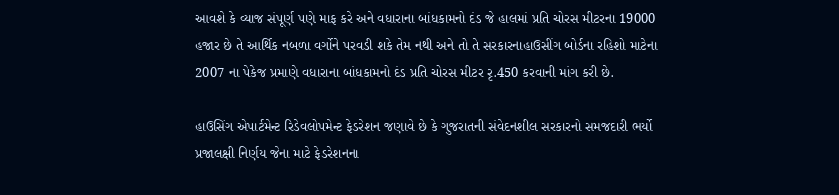આવશે કે વ્યાજ સંપૂર્ણ પણે માફ કરે અને વધારાના બાંધકામનો દંડ જે હાલમાં પ્રતિ ચોરસ મીટરના 19000 હજાર છે તે આર્થિક નબળા વર્ગોને પરવડી શકે તેમ નથી અને તો તે સરકારનાહાઉસીંગ બોર્ડના રહિશો માટેના 2007 ના પેકેજ પ્રમાણે વધારાના બાંધકામનો દંડ પ્રતિ ચોરસ મીટર રૃ.450 કરવાની માંગ કરી છે.

હાઉસિંગ એપાર્ટમેન્ટ રિડેવલોપમેન્ટ ફેડરેશન જણાવે છે કે ગુજરાતની સંવેદનશીલ સરકારનો સમજદારી ભર્યો પ્રજાલક્ષી નિર્ણય જેના માટે ફેડરેશનના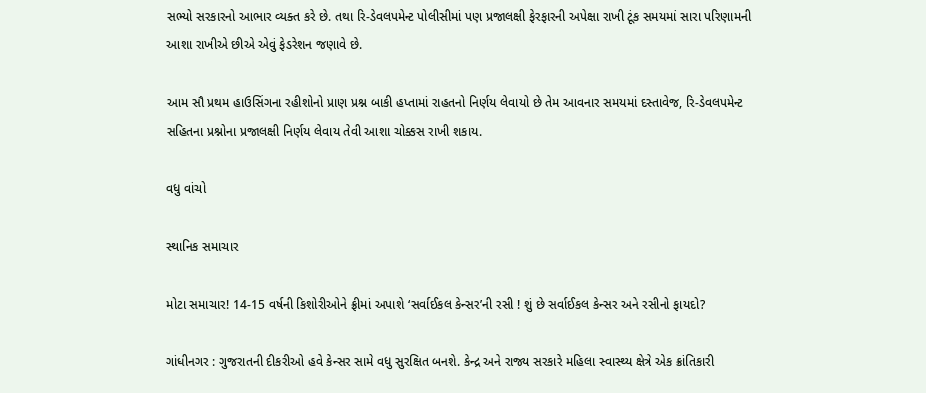સભ્યો સરકારનો આભાર વ્યક્ત કરે છે. તથા રિ-ડેવલપમેન્ટ પોલીસીમાં પણ પ્રજાલક્ષી ફેરફારની અપેક્ષા રાખી ટૂંક સમયમાં સારા પરિણામની આશા રાખીએ છીએ એવું ફેડરેશન જણાવે છે.

આમ સૌ પ્રથમ હાઉસિંગના રહીશોનો પ્રાણ પ્રશ્ન બાકી હપ્તામાં રાહતનો નિર્ણય લેવાયો છે તેમ આવનાર સમયમાં દસ્તાવેજ, રિ-ડેવલપમેન્ટ સહિતના પ્રશ્નોના પ્રજાલક્ષી નિર્ણય લેવાય તેવી આશા ચોક્કસ રાખી શકાય.

વધુ વાંચો

સ્થાનિક સમાચાર

મોટા સમાચાર! 14-15 વર્ષની કિશોરીઓને ફ્રીમાં અપાશે ‘સર્વાઈકલ કેન્સર’ની રસી ! શું છે સર્વાઈકલ કેન્સર અને રસીનો ફાયદો?

ગાંધીનગર : ગુજરાતની દીકરીઓ હવે કેન્સર સામે વધુ સુરક્ષિત બનશે. કેન્દ્ર અને રાજ્ય સરકારે મહિલા સ્વાસ્થ્ય ક્ષેત્રે એક ક્રાંતિકારી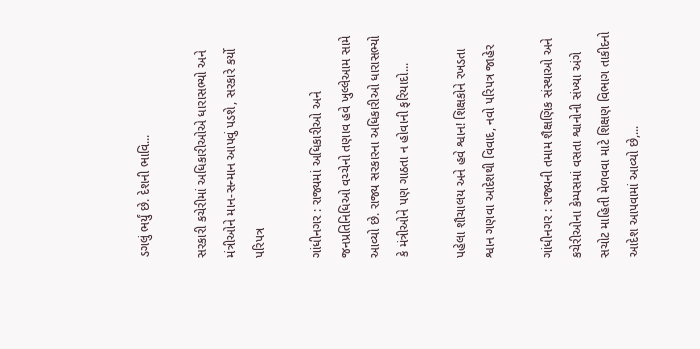ડગલું ભર્યું છે. દેશની ભાવિ...

સરકારી કચેરીમાં અધિકારીઓએ ધારાસભ્યો અને મંત્રીઓને માન-સન્માન આપવું પડશે, સરકારે કર્યો પરિપત્ર

ગાંધીનગર : રાજ્યમાં અધિકારીઓ અને જનપ્રતિનિધિઓ વચ્ચેનો તણાવ હવે ખુલ્લેઆમ સામે આવ્યો છે. રાજ્ય સરકારના અધિકારીઓ ધારાસભ્યો કે મંત્રીઓને પણ ગાઠતા ન હોવાની ફરિયાદો...

પહેલા શૌચાલય અને હવે શ્વાન! શિક્ષકોને રખડતા શ્વાન ગણવા આદેશથી વિવાદ, નવો પરિપત્ર જાહેર

ગાંધીનગર : રાજ્યની તમામ શૈક્ષણિક સંસ્થાઓ અને કચેરીઓના કેમ્પસમાં વસતા શ્વાનોની સંખ્યા અંગે સચોટ માહિતી મેળવવા માટે શિક્ષણ વિભાગ તાકીદનો આદેશ આપવામાં આવ્યો છે,...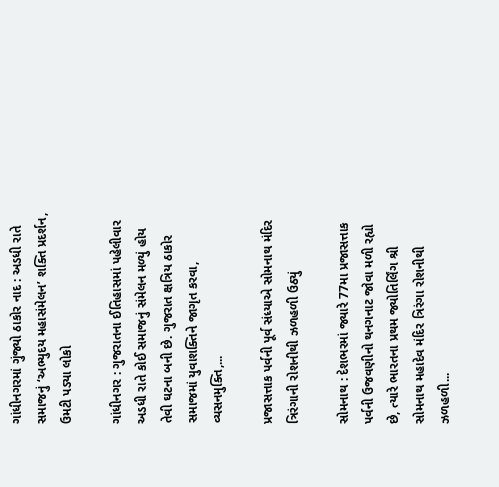ગાંધીનગરમાં ગુંજ્યો ઠાકોર નાદ : અડધી રાતે સમાજનું ‘અભ્યુદય મહાસંમેલન’ શક્તિ પ્રદર્શન, ઉમટી પડ્યા લોકો

ગાંધીનગર : ગુજરાતના ઈતિહાસમાં પહેલીવાર અડધી રાતે કોઈ સમાજનું સંમેલન મળ્યું હોય તેવી ઘટના બની છે. ગુજરાત ક્ષત્રિય ઠાકોર સમાજમાં યુવાશક્તિને જાગૃત કરવા, વ્યસનમુક્તિ,...

પ્રજાસત્તાક પર્વની પૂર્વ સંધ્યાએ સોમનાથ મંદિર ત્રિરંગાની રોશનીથી ઝળહળી ઉઠ્યું

સોમનાથ : દેશભરમાં જ્યારે 77મા પ્રજાસત્તાક પર્વની ઉજવણીનો થનગનાટ જોવા મળી રહ્યો છે, ત્યારે ભારતના પ્રથમ જ્યોતિર્લિંગ શ્રી સોમનાથ મહાદેવ મંદિર ત્રિરંગા રોશનીથી ઝળહળી...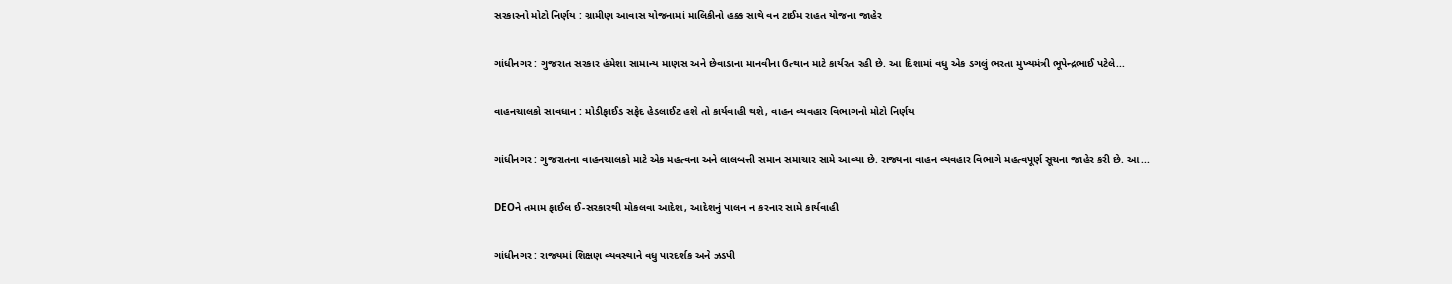સરકારનો મોટો નિર્ણય : ગ્રામીણ આવાસ યોજનામાં માલિકીનો હક્ક સાથે વન ટાઈમ રાહત યોજના જાહેર

ગાંધીનગર : ગુજરાત સરકાર હંમેશા સામાન્ય માણસ અને છેવાડાના માનવીના ઉત્થાન માટે કાર્યરત રહી છે. આ દિશામાં વધુ એક ડગલું ભરતા મુખ્યમંત્રી ભૂપેન્દ્રભાઈ પટેલે...

વાહનચાલકો સાવધાન : મોડીફાઈડ સફેદ હેડલાઈટ હશે તો કાર્યવાહી થશે, વાહન વ્યવહાર વિભાગનો મોટો નિર્ણય

ગાંધીનગર : ગુજરાતના વાહનચાલકો માટે એક મહત્વના અને લાલબત્તી સમાન સમાચાર સામે આવ્યા છે. રાજ્યના વાહન વ્યવહાર વિભાગે મહત્વપૂર્ણ સૂચના જાહેર કરી છે. આ...

DEOને તમામ ફાઈલ ઈ-સરકારથી મોકલવા આદેશ, આદેશનું પાલન ન કરનાર સામે કાર્યવાહી

ગાંધીનગર : રાજ્યમાં શિક્ષણ વ્યવસ્થાને વધુ પારદર્શક અને ઝડપી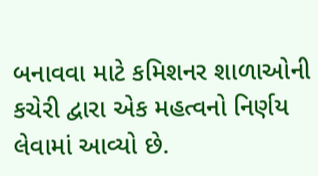બનાવવા માટે કમિશનર શાળાઓની કચેરી દ્વારા એક મહત્વનો નિર્ણય લેવામાં આવ્યો છે.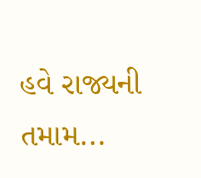હવે રાજ્યની તમામ...